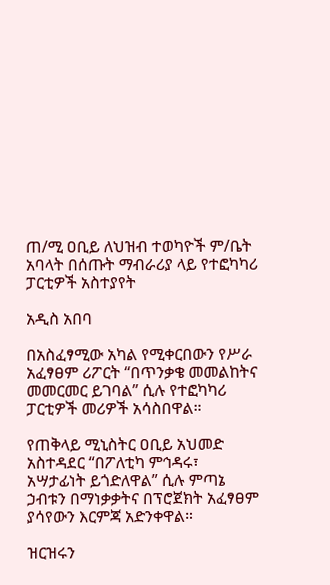ጠ/ሚ ዐቢይ ለህዝብ ተወካዮች ም/ቤት አባላት በሰጡት ማብራሪያ ላይ የተፎካካሪ ፓርቲዎች አስተያየት

አዲስ አበባ

በአስፈፃሚው አካል የሚቀርበውን የሥራ አፈፃፀም ሪፖርት “በጥንቃቄ መመልከትና መመርመር ይገባል” ሲሉ የተፎካካሪ ፓርቲዎች መሪዎች አሳስበዋል።

የጠቅላይ ሚኒስትር ዐቢይ አህመድ አስተዳደር “በፖለቲካ ምኅዳሩ፣ አሣታፊነት ይጎድለዋል” ሲሉ ምጣኔ ኃብቱን በማነቃቃትና በፕሮጀክት አፈፃፀም ያሳየውን እርምጃ አድንቀዋል።

ዝርዝሩን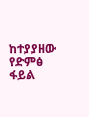ከተያያዘው የድምፅ ፋይል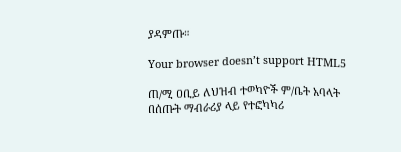ያዳምጡ።

Your browser doesn’t support HTML5

ጠ/ሚ ዐቢይ ለህዝብ ተወካዮች ም/ቤት አባላት በሰጡት ማብራሪያ ላይ የተፎካካሪ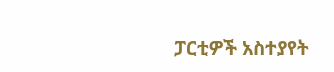ፓርቲዎች አስተያየት